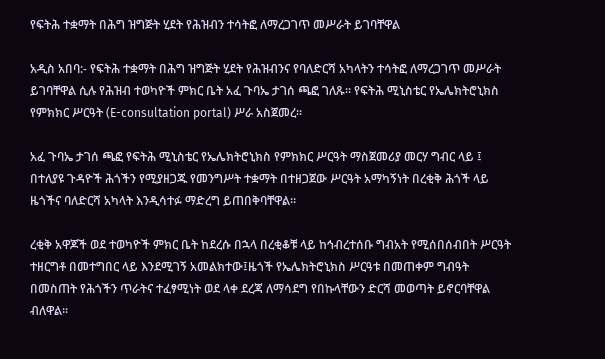የፍትሕ ተቋማት በሕግ ዝግጅት ሂደት የሕዝብን ተሳትፎ ለማረጋገጥ መሥራት ይገባቸዋል

አዲስ አበባ:- የፍትሕ ተቋማት በሕግ ዝግጅት ሂደት የሕዝብንና የባለድርሻ አካላትን ተሳትፎ ለማረጋገጥ መሥራት ይገባቸዋል ሲሉ የሕዝብ ተወካዮች ምክር ቤት አፈ ጉባኤ ታገሰ ጫፎ ገለጹ። የፍትሕ ሚኒስቴር የኤሌክትሮኒክስ የምክክር ሥርዓት (E-consultation portal) ሥራ አስጀመረ።

አፈ ጉባኤ ታገሰ ጫፎ የፍትሕ ሚኒስቴር የኤሌክትሮኒክስ የምክክር ሥርዓት ማስጀመሪያ መርሃ ግብር ላይ ፤ በተለያዩ ጉዳዮች ሕጎችን የሚያዘጋጁ የመንግሥት ተቋማት በተዘጋጀው ሥርዓት አማካኝነት በረቂቅ ሕጎች ላይ ዜጎችና ባለድርሻ አካላት እንዲሳተፉ ማድረግ ይጠበቅባቸዋል።

ረቂቅ አዋጆች ወደ ተወካዮች ምክር ቤት ከደረሱ በኋላ በረቂቆቹ ላይ ከኅብረተሰቡ ግብአት የሚሰበሰብበት ሥርዓት ተዘርግቶ በመተግበር ላይ እንደሚገኝ አመልክተው፤ዜጎች የኤሌክትሮኒክስ ሥርዓቱ በመጠቀም ግብዓት በመስጠት የሕጎችን ጥራትና ተፈፃሚነት ወደ ላቀ ደረጃ ለማሳደግ የበኩላቸውን ድርሻ መወጣት ይኖርባቸዋል ብለዋል።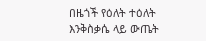በዜጎች የዕለት ተዕለት እንቅስቃሴ ላይ ውጤት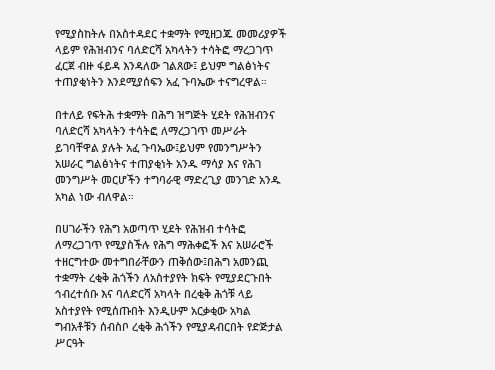የሚያስከትሉ በአስተዳደር ተቋማት የሚዘጋጁ መመሪያዎች ላይም የሕዝብንና ባለድርሻ አካላትን ተሳትፎ ማረጋገጥ ፈርጀ ብዙ ፋይዳ እንዳለው ገልጸው፤ ይህም ግልፅነትና ተጠያቂነትን እንደሚያሰፍን አፈ ጉባኤው ተናግረዋል።

በተለይ የፍትሕ ተቋማት በሕግ ዝግጅት ሂደት የሕዝብንና ባለድርሻ አካላትን ተሳትፎ ለማረጋገጥ መሥራት ይገባቸዋል ያሉት አፈ ጉባኤው፤ይህም የመንግሥትን አሠራር ግልፅነትና ተጠያቂነት አንዱ ማሳያ እና የሕገ መንግሥት መርሆችን ተግባራዊ ማድረጊያ መንገድ አንዱ አካል ነው ብለዋል።

በሀገራችን የሕግ አወጣጥ ሂደት የሕዝብ ተሳትፎ ለማረጋገጥ የሚያስችሉ የሕግ ማሕቀፎች እና አሠራሮች ተዘርግተው መተግበራቸውን ጠቅሰው፤በሕግ አመንጪ ተቋማት ረቂቅ ሕጎችን ለአስተያየት ክፍት የሚያደርጉበት ኅብረተሰቡ እና ባለድርሻ አካላት በረቂቅ ሕጎቹ ላይ አስተያየት የሚሰጡበት እንዲሁም አርቃቂው አካል ግብአቶቹን ሰብስቦ ረቂቅ ሕጎችን የሚያዳብርበት የድጅታል ሥርዓት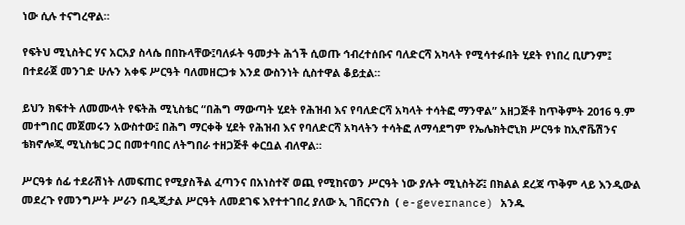ነው ሲሉ ተናግረዋል።

የፍትህ ሚኒስትር ሃና አርአያ ስላሴ በበኩላቸው፤ባለፉት ዓመታት ሕጎች ሲወጡ ኅብረተሰቡና ባለድርሻ አካላት የሚሳተፉበት ሂደት የነበረ ቢሆንም፤ በተደራጀ መንገድ ሁሉን አቀፍ ሥርዓት ባለመዘርጋቱ እንደ ውስንነት ሲስተዋል ቆይቷል።

ይህን ክፍተት ለመሙላት የፍትሕ ሚኒስቴር “በሕግ ማውጣት ሂደት የሕዝብ እና የባለድርሻ አካላት ተሳትፎ ማንዋል” አዘጋጅቶ ከጥቅምት 2016 ዓ.ም መተግበር መጀመሩን አውስተው፤ በሕግ ማርቀቅ ሂደት የሕዝብ እና የባለድርሻ አካላትን ተሳትፎ ለማሳደግም የኤሌክትሮኒክ ሥርዓቱ ከኢኖቬሽንና ቴክኖሎጂ ሚኒስቴር ጋር በመተባበር ለትግበራ ተዘጋጅቶ ቀርቧል ብለዋል።

ሥርዓቱ ሰፊ ተደራሽነት ለመፍጠር የሚያስችል ፈጣንና በአነስተኛ ወጪ የሚከናወን ሥርዓት ነው ያሉት ሚኒስትሯ፤ በክልል ደረጃ ጥቅም ላይ እንዲውል መደረጉ የመንግሥት ሥራን በዲጂታል ሥርዓት ለመደገፍ እየተተገበረ ያለው ኢ ገቨርናንስ  ( e-gevernance) አንዱ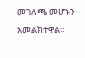መገለጫ መሆኑን አመልክተዋል።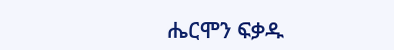ሔርሞን ፍቃዱ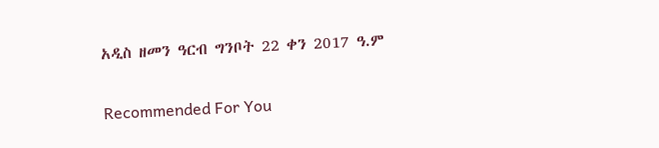አዲስ ዘመን ዓርብ ግንቦት 22 ቀን 2017 ዓ.ም

Recommended For You